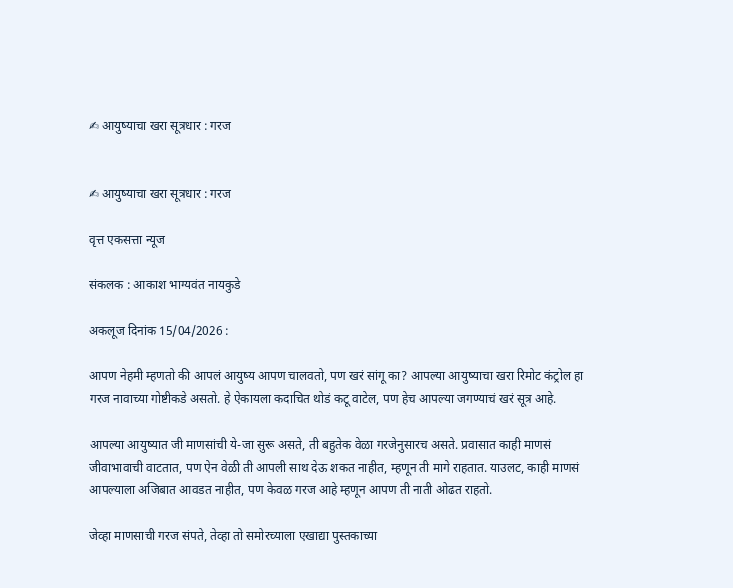✍ आयुष्याचा खरा सूत्रधार : गरज


✍ आयुष्याचा खरा सूत्रधार : गरज

वृत्त एकसत्ता न्यूज

संकलक : आकाश भाग्यवंत नायकुडे

अकलूज दिनांक 15/04/2026 :

आपण नेहमी म्हणतो की आपलं आयुष्य आपण चालवतो, पण खरं सांगू का? आपल्या आयुष्याचा खरा रिमोट कंट्रोल हा गरज नावाच्या गोष्टीकडे असतो. हे ऐकायला कदाचित थोडं कटू वाटेल, पण हेच आपल्या जगण्याचं खरं सूत्र आहे.

आपल्या आयुष्यात जी माणसांची ये-जा सुरू असते, ती बहुतेक वेळा गरजेनुसारच असते. प्रवासात काही माणसं जीवाभावाची वाटतात, पण ऐन वेळी ती आपली साथ देऊ शकत नाहीत, म्हणून ती मागे राहतात. याउलट, काही माणसं आपल्याला अजिबात आवडत नाहीत, पण केवळ गरज आहे म्हणून आपण ती नाती ओढत राहतो.

जेव्हा माणसाची गरज संपते, तेव्हा तो समोरच्याला एखाद्या पुस्तकाच्या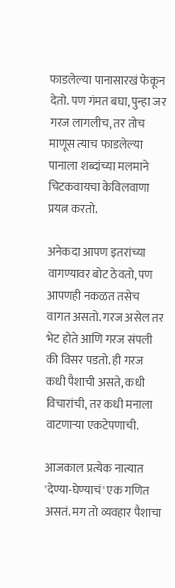फाडलेल्या पानासारखं फेकून देतो. पण गंमत बघा, पुन्हा जर गरज लागलीच, तर तोच माणूस त्याच फाडलेल्या पानाला शब्दांच्या मलमाने चिटकवायचा केविलवाणा प्रयत्न करतो.

अनेकदा आपण इतरांच्या वागण्यावर बोट ठेवतो, पण आपणही नकळत तसेच वागत असतो. गरज असेल तर भेट होते आणि गरज संपली की विसर पडतो. ही गरज कधी पैशाची असते, कधी विचारांची, तर कधी मनाला वाटणाऱ्या एकटेपणाची.

आजकाल प्रत्येक नात्यात 'देण्या-घेण्याचं' एक गणित असतं. मग तो व्यवहार पैशाचा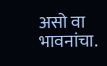असो वा भावनांचा.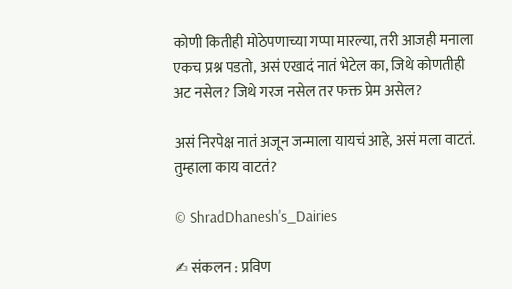कोणी कितीही मोठेपणाच्या गप्पा मारल्या, तरी आजही मनाला एकच प्रश्न पडतो, असं एखादं नातं भेटेल का, जिथे कोणतीही अट नसेल? जिथे गरज नसेल तर फक्त प्रेम असेल?

असं निरपेक्ष नातं अजून जन्माला यायचं आहे, असं मला वाटतं. तुम्हाला काय वाटतं?

© ShradDhanesh's_Dairies

✍ संकलन : प्रविण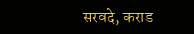सरवदे, कराड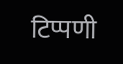टिप्पणी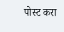पोस्ट करा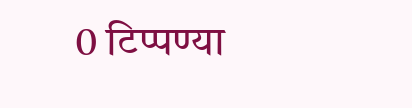0 टिप्पण्या